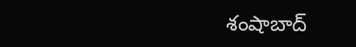శంషాబాద్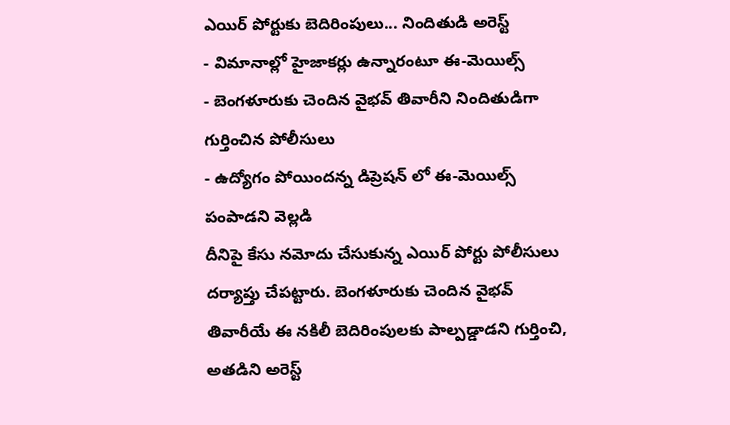ఎయిర్ పోర్టుకు బెదిరింపులు... నిందితుడి అరెస్ట్
- విమానాల్లో హైజాకర్లు ఉన్నారంటూ ఈ-మెయిల్స్
- బెంగళూరుకు చెందిన వైభవ్ తివారీని నిందితుడిగా గుర్తించిన పోలీసులు
- ఉద్యోగం పోయిందన్న డిప్రెషన్ లో ఈ-మెయిల్స్ పంపాడని వెల్లడి
దీనిపై కేసు నమోదు చేసుకున్న ఎయిర్ పోర్టు పోలీసులు దర్యాప్తు చేపట్టారు. బెంగళూరుకు చెందిన వైభవ్ తివారీయే ఈ నకిలీ బెదిరింపులకు పాల్పడ్డాడని గుర్తించి, అతడిని అరెస్ట్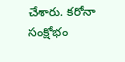చేశారు. కరోనా సంక్షోభం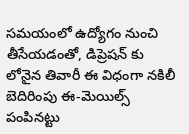సమయంలో ఉద్యోగం నుంచి తీసేయడంతో, డిప్రెషన్ కు లోనైన తివారీ ఈ విధంగా నకిలీ బెదిరింపు ఈ-మెయిల్స్ పంపినట్టు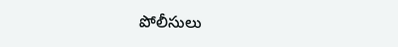పోలీసులు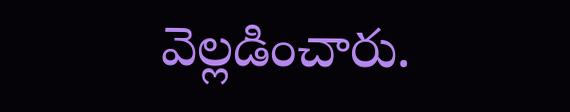వెల్లడించారు.